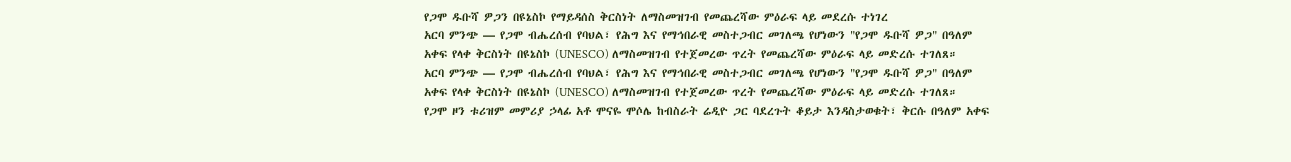የጋሞ ዱቡሻ ዎጋን በዩኔስኮ የማይዳሰስ ቅርስነት ለማስመዝገብ የመጨረሻው ምዕራፍ ላይ መደረሱ ተነገረ
አርባ ምንጭ — የጋሞ ብሔረሰብ የባህል፣ የሕግ እና የማኅበራዊ መስተጋብር መገለጫ የሆነውን "የጋሞ ዱቡሻ ዎጋ" በዓለም አቀፍ የላቀ ቅርስነት በዩኔስኮ (UNESCO) ለማስመዝገብ የተጀመረው ጥረት የመጨረሻው ምዕራፍ ላይ መድረሱ ተገለጸ።
አርባ ምንጭ — የጋሞ ብሔረሰብ የባህል፣ የሕግ እና የማኅበራዊ መስተጋብር መገለጫ የሆነውን "የጋሞ ዱቡሻ ዎጋ" በዓለም አቀፍ የላቀ ቅርስነት በዩኔስኮ (UNESCO) ለማስመዝገብ የተጀመረው ጥረት የመጨረሻው ምዕራፍ ላይ መድረሱ ተገለጸ።
የጋሞ ዞን ቱሪዝም መምሪያ ኃላፊ አቶ ሞናዬ ሞሶሌ ከብስራት ሬዲዮ ጋር ባደረጉት ቆይታ እንዳስታወቁት፣ ቅርሱ በዓለም አቀፍ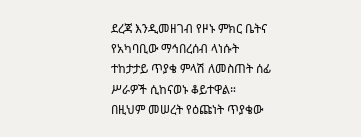ደረጃ እንዲመዘገብ የዞኑ ምክር ቤትና የአካባቢው ማኅበረሰብ ላነሱት ተከታታይ ጥያቄ ምላሽ ለመስጠት ሰፊ ሥራዎች ሲከናወኑ ቆይተዋል።
በዚህም መሠረት የዕጩነት ጥያቄው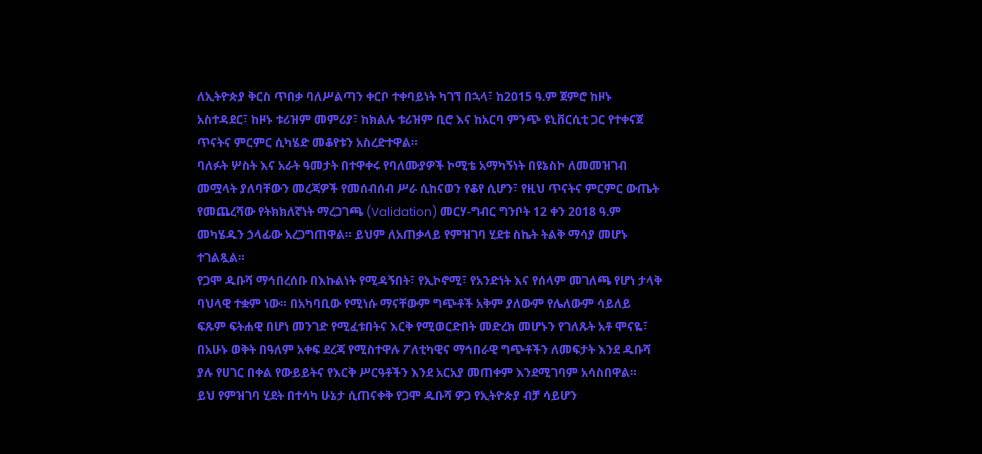ለኢትዮጵያ ቅርስ ጥበቃ ባለሥልጣን ቀርቦ ተቀባይነት ካገኘ በኋላ፣ ከ2015 ዓ.ም ጀምሮ ከዞኑ አስተዳደር፣ ከዞኑ ቱሪዝም መምሪያ፣ ከክልሉ ቱሪዝም ቢሮ እና ከአርባ ምንጭ ዩኒቨርሲቲ ጋር የተቀናጀ ጥናትና ምርምር ሲካሄድ መቆየቱን አስረድተዋል።
ባለፉት ሦስት እና አራት ዓመታት በተዋቀሩ የባለሙያዎች ኮሚቴ አማካኝነት በዩኔስኮ ለመመዝገብ መሟላት ያለባቸውን መረጃዎች የመሰብሰብ ሥራ ሲከናወን የቆየ ሲሆን፣ የዚህ ጥናትና ምርምር ውጤት የመጨረሻው የትክክለኛነት ማረጋገጫ (Validation) መርሃ-ግብር ግንቦት 12 ቀን 2018 ዓ.ም መካሄዱን ኃላፊው አረጋግጠዋል። ይህም ለአጠቃላይ የምዝገባ ሂደቱ ስኬት ትልቅ ማሳያ መሆኑ ተገልጿል።
የጋሞ ዱቡሻ ማኅበረሰቡ በእኩልነት የሚዳኝበት፣ የኢኮኖሚ፣ የአንድነት እና የሰላም መገለጫ የሆነ ታላቅ ባህላዊ ተቋም ነው። በአካባቢው የሚነሱ ማናቸውም ግጭቶች አቅም ያለውም የሌለውም ሳይለይ ፍጹም ፍትሐዊ በሆነ መንገድ የሚፈቱበትና እርቅ የሚወርድበት መድረክ መሆኑን የገለጹት አቶ ሞናዬ፣ በአሁኑ ወቅት በዓለም አቀፍ ደረጃ የሚስተዋሉ ፖለቲካዊና ማኅበራዊ ግጭቶችን ለመፍታት እንደ ዱቡሻ ያሉ የሀገር በቀል የውይይትና የእርቅ ሥርዓቶችን እንደ አርአያ መጠቀም እንደሚገባም አሳስበዋል።
ይህ የምዝገባ ሂደት በተሳካ ሁኔታ ሲጠናቀቅ የጋሞ ዱቡሻ ዎጋ የኢትዮጵያ ብቻ ሳይሆን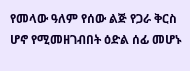የመላው ዓለም የሰው ልጅ የጋራ ቅርስ ሆኖ የሚመዘገብበት ዕድል ሰፊ መሆኑ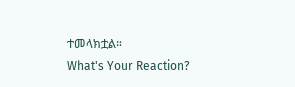ተመላክቷል።
What's Your Reaction?